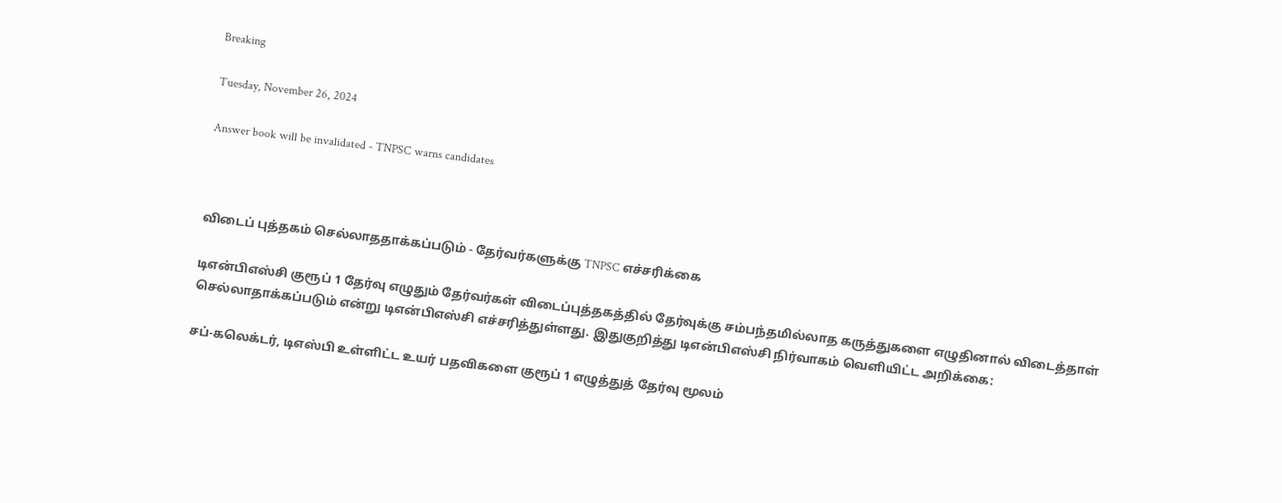Breaking

Tuesday, November 26, 2024

Answer book will be invalidated - TNPSC warns candidates



விடைப் புத்தகம் செல்லாததாக்கப்படும் - தேர்வர்களுக்கு TNPSC எச்சரிக்கை

டிஎன்பிஎஸ்சி குரூப் 1 தேர்வு எழுதும் தேர்வர்கள் விடைப்புத்தகத்தில் தேர்வுக்கு சம்பந்தமில்லாத கருத்துகளை எழுதினால் விடைத்தாள் செல்லாதாக்கப்படும் என்று டிஎன்பிஎஸ்சி எச்சரித்துள்ளது. இதுகுறித்து டிஎன்பிஎஸ்சி நிர்வாகம் வெளியிட்ட அறிக்கை:

சப்-கலெக்டர், டிஎஸ்பி உள்ளிட்ட உயர் பதவிகளை குரூப் 1 எழுத்துத் தேர்வு மூலம்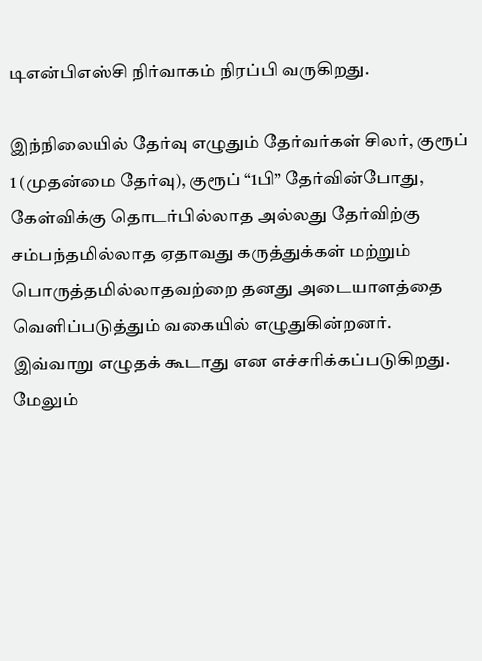டிஎன்பிஎஸ்சி நிர்வாகம் நிரப்பி வருகிறது.

இந்நிலையில் தேர்வு எழுதும் தேர்வர்கள் சிலர், குரூப் 1 (முதன்மை தேர்வு), குரூப் “1பி” தேர்வின்போது, கேள்விக்கு தொடர்பில்லாத அல்லது தேர்விற்கு சம்பந்தமில்லாத ஏதாவது கருத்துக்கள் மற்றும் பொருத்தமில்லாதவற்றை தனது அடையாளத்தை வெளிப்படுத்தும் வகையில் எழுதுகின்றனர். இவ்வாறு எழுதக் கூடாது என எச்சரிக்கப்படுகிறது. மேலும்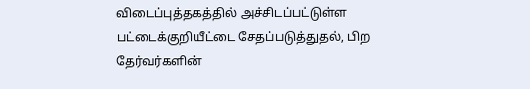விடைப்புத்தகத்தில் அச்சிடப்பட்டுள்ள பட்டைக்குறியீட்டை சேதப்படுத்துதல், பிற தேர்வர்களின்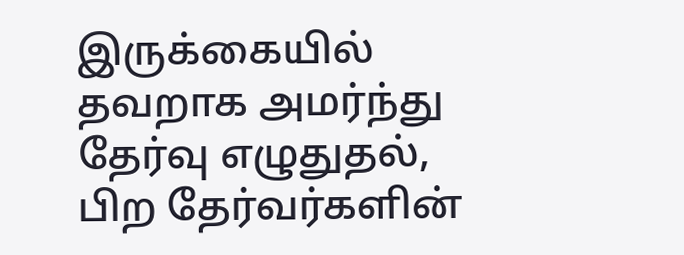இருக்கையில் தவறாக அமர்ந்து தேர்வு எழுதுதல், பிற தேர்வர்களின்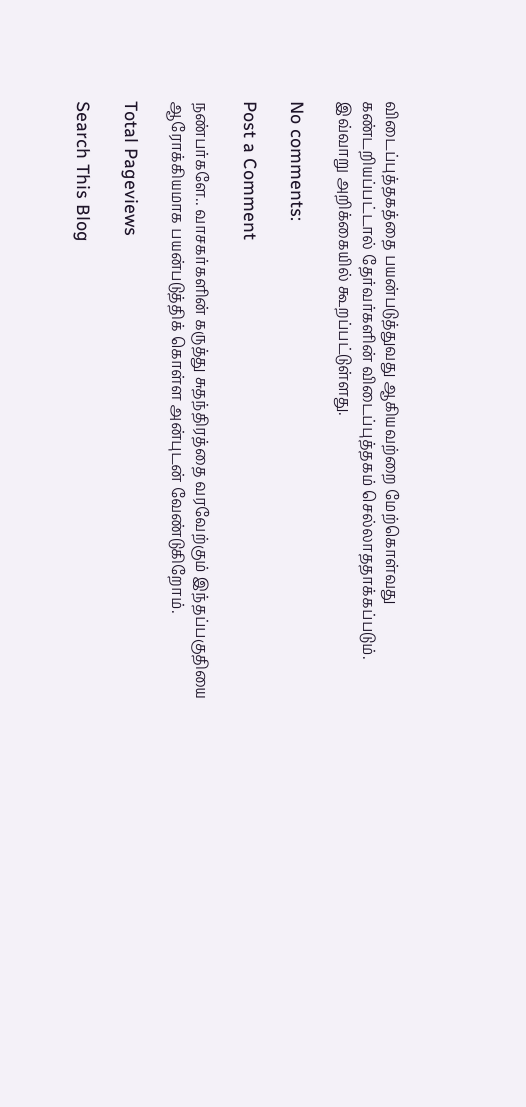விடைப்புத்தகத்தை பயன்படுத்துவது ஆகியவற்றை மேற்கொள்வது கண்டறியப்பட்டால் தேர்வர்களின் விடைப்புத்தகம் செல்லாததாக்கப்படும். இவ்வாறு அறிக்கையில் கூறப்பட்டுள்ளது.

No comments:

Post a Comment

நண்பர்களே.. வாசகர்களின் கருத்து சுதந்திரத்தை வரவேற்கும் இந்தப்பகுதியை ஆரோக்கியமாக பயன்படுத்திக் கொள்ள அன்புடன் வேண்டுகிறோம்.

Total Pageviews

Search This Blog